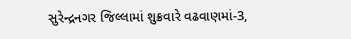સુરેન્દ્રનગર જિલ્લામાં શુક્રવારે વઢવાણમાં-3,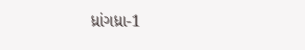ધ્રાંગધ્રા-1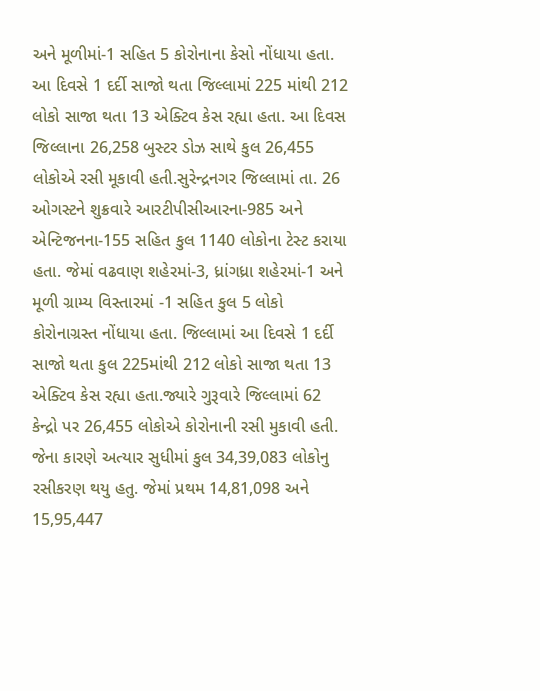અને મૂળીમાં-1 સહિત 5 કોરોનાના કેસો નોંધાયા હતા. આ દિવસે 1 દર્દી સાજો થતા જિલ્લામાં 225 માંથી 212 લોકો સાજા થતા 13 એક્ટિવ કેસ રહ્યા હતા. આ દિવસ જિલ્લાના 26,258 બુસ્ટર ડોઝ સાથે કુલ 26,455 લોકોએ રસી મૂકાવી હતી.સુરેન્દ્રનગર જિલ્લામાં તા. 26 ઓગસ્ટને શુક્રવારે આરટીપીસીઆરના-985 અને એન્ટિજનના-155 સહિત કુલ 1140 લોકોના ટેસ્ટ કરાયા હતા. જેમાં વઢવાણ શહેરમાં-3, ધ્રાંગધ્રા શહેરમાં-1 અને મૂળી ગ્રામ્ય વિસ્તારમાં -1 સહિત કુલ 5 લોકો કોરોનાગ્રસ્ત નોંધાયા હતા. જિલ્લામાં આ દિવસે 1 દર્દી સાજો થતા કુલ 225માંથી 212 લોકો સાજા થતા 13 એક્ટિવ કેસ રહ્યા હતા.જ્યારે ગુરૂવારે જિલ્લામાં 62 કેન્દ્રો પર 26,455 લોકોએ કોરોનાની રસી મુકાવી હતી. જેના કારણે અત્યાર સુધીમાં કુલ 34,39,083 લોકોનુ રસીકરણ થયુ હતુ. જેમાં પ્રથમ 14,81,098 અને 15,95,447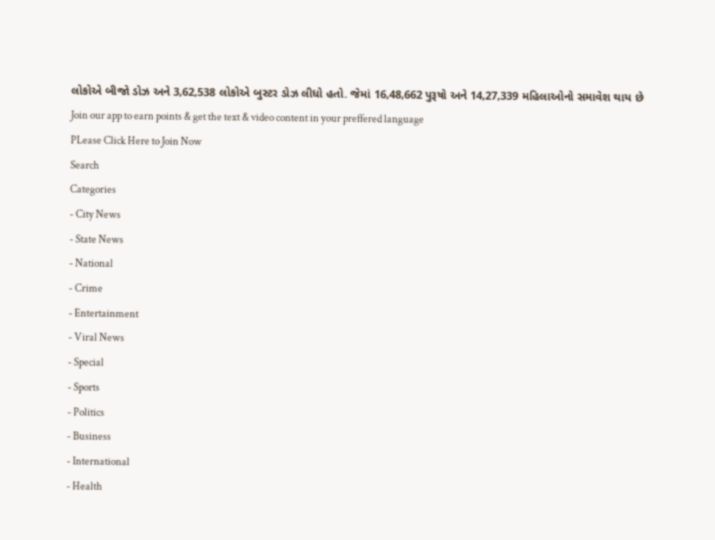લોકોએ બીજો ડોઝ અને 3,62,538 લોકોએ બુસ્ટર ડોઝ લીધો હતો. જેમાં 16,48,662 પુરૂષો અને 14,27,339 મહિલાઓનો સમાવેશ થાય છે
Join our app to earn points & get the text & video content in your preffered language
PLease Click Here to Join Now
Search
Categories
- City News
- State News
- National
- Crime
- Entertainment
- Viral News
- Special
- Sports
- Politics
- Business
- International
- Health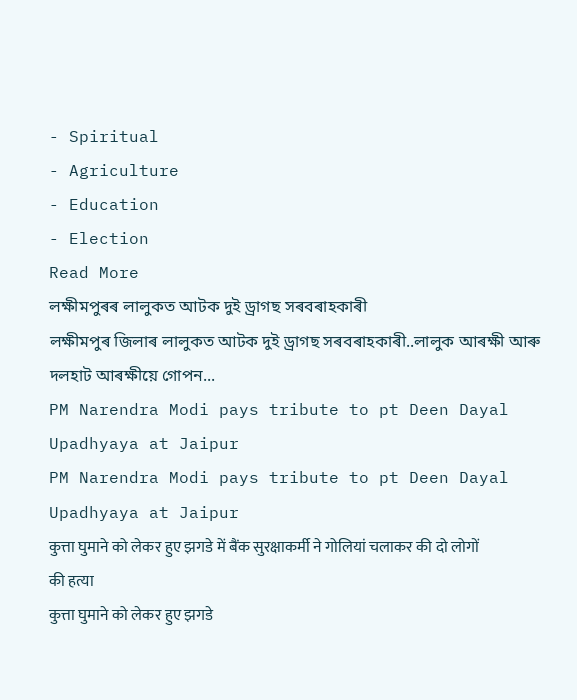- Spiritual
- Agriculture
- Education
- Election
Read More
লক্ষীমপুৰৰ লালুকত আটক দুই ড্ৰাগছ সৰবৰাহকাৰী
লক্ষীমপুৰ জিলাৰ লালুকত আটক দুই ড্ৰাগছ সৰবৰাহকাৰী..লালুক আৰক্ষী আৰু দলহাট আৰক্ষীয়ে গোপন...
PM Narendra Modi pays tribute to pt Deen Dayal Upadhyaya at Jaipur
PM Narendra Modi pays tribute to pt Deen Dayal Upadhyaya at Jaipur
कुत्ता घुमाने को लेकर हुए झगडे में बैंक सुरक्षाकर्मी ने गोलियां चलाकर की दो लोगों की हत्या
कुत्ता घुमाने को लेकर हुए झगडे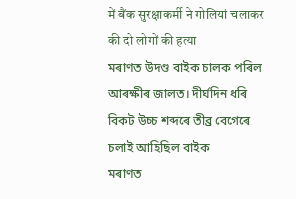में बैंक सुरक्षाकर्मी ने गोलियां चलाकर की दो लोगों की हत्या
মৰাণত উদণ্ড বাইক চালক পৰিল আৰক্ষীৰ জালত। দীৰ্ঘদিন ধৰি বিকট উচ্চ শব্দৰে তীব্ৰ বেগেৰে চলাই আহিছিল বাইক
মৰাণত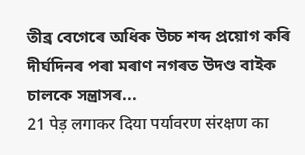তীব্ৰ বেগেৰে অধিক উচ্চ শব্দ প্ৰয়োগ কৰি দীৰ্ঘদিনৰ পৰা মৰাণ নগৰত উদণ্ড বাইক চালকে সন্ত্ৰাসৰ...
21 पेड़ लगाकर दिया पर्यावरण संरक्षण का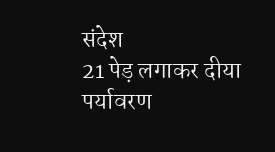संदेश
21 पेड़ लगाकर दीया पर्यावरण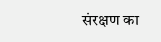संरक्षण का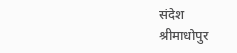संदेश
श्रीमाधोपुर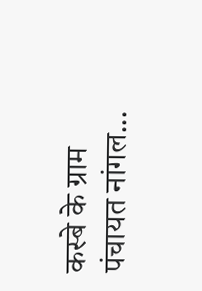कस्बे के ग्राम पंचायत नांगल...